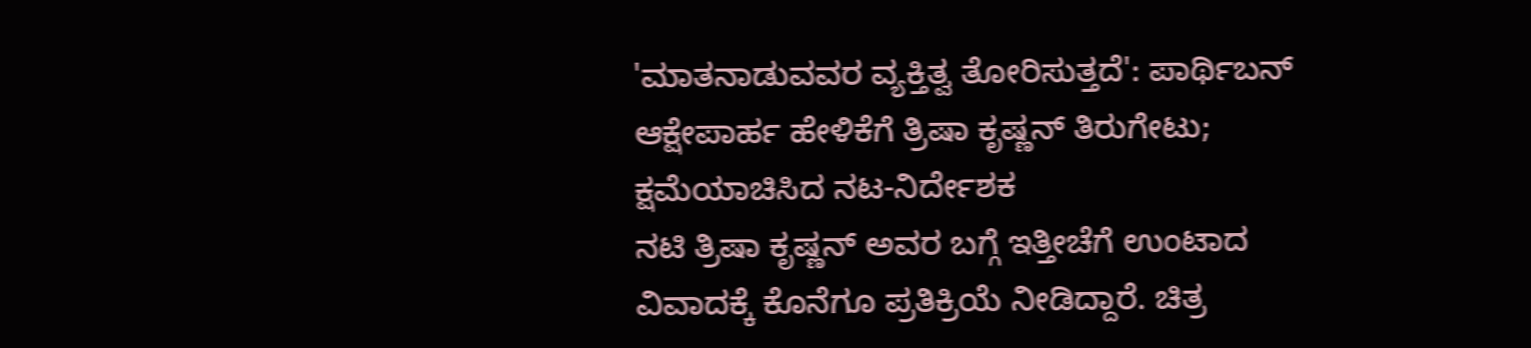'ಮಾತನಾಡುವವರ ವ್ಯಕ್ತಿತ್ವ ತೋರಿಸುತ್ತದೆ': ಪಾರ್ಥಿಬನ್ ಆಕ್ಷೇಪಾರ್ಹ ಹೇಳಿಕೆಗೆ ತ್ರಿಷಾ ಕೃಷ್ಣನ್ ತಿರುಗೇಟು; ಕ್ಷಮೆಯಾಚಿಸಿದ ನಟ-ನಿರ್ದೇಶಕ
ನಟಿ ತ್ರಿಷಾ ಕೃಷ್ಣನ್ ಅವರ ಬಗ್ಗೆ ಇತ್ತೀಚೆಗೆ ಉಂಟಾದ ವಿವಾದಕ್ಕೆ ಕೊನೆಗೂ ಪ್ರತಿಕ್ರಿಯೆ ನೀಡಿದ್ದಾರೆ. ಚಿತ್ರ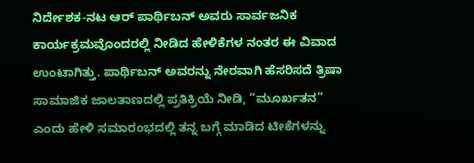ನಿರ್ದೇಶಕ-ನಟ ಆರ್ ಪಾರ್ಥಿಬನ್ ಅವರು ಸಾರ್ವಜನಿಕ ಕಾರ್ಯಕ್ರಮವೊಂದರಲ್ಲಿ ನೀಡಿದ ಹೇಳಿಕೆಗಳ ನಂತರ ಈ ವಿವಾದ ಉಂಟಾಗಿತ್ತು. ಪಾರ್ಥಿಬನ್ ಅವರನ್ನು ನೇರವಾಗಿ ಹೆಸರಿಸದೆ ತ್ರಿಷಾ ಸಾಮಾಜಿಕ ಜಾಲತಾಣದಲ್ಲಿ ಪ್ರತಿಕ್ರಿಯೆ ನೀಡಿ, “ಮೂರ್ಖತನ” ಎಂದು ಹೇಳಿ ಸಮಾರಂಭದಲ್ಲಿ ತನ್ನ ಬಗ್ಗೆ ಮಾಡಿದ ಟೀಕೆಗಳನ್ನು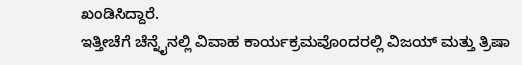ಖಂಡಿಸಿದ್ದಾರೆ.
ಇತ್ತೀಚೆಗೆ ಚೆನ್ನೈನಲ್ಲಿ ವಿವಾಹ ಕಾರ್ಯಕ್ರಮವೊಂದರಲ್ಲಿ ವಿಜಯ್ ಮತ್ತು ತ್ರಿಷಾ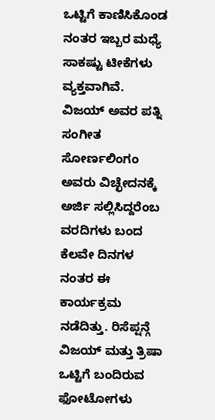ಒಟ್ಟಿಗೆ ಕಾಣಿಸಿಕೊಂಡ ನಂತರ ಇಬ್ಬರ ಮಧ್ಯೆ ಸಾಕಷ್ಟು ಟೀಕೆಗಳು ವ್ಯಕ್ತವಾಗಿವೆ. ವಿಜಯ್ ಅವರ ಪತ್ನಿ ಸಂಗೀತ ಸೋರ್ಣಲಿಂಗಂ ಅವರು ವಿಚ್ಛೇದನಕ್ಕೆ ಅರ್ಜಿ ಸಲ್ಲಿಸಿದ್ದರೆಂಬ ವರದಿಗಳು ಬಂದ ಕೆಲವೇ ದಿನಗಳ ನಂತರ ಈ ಕಾರ್ಯಕ್ರಮ ನಡೆದಿತ್ತು. ರಿಸೆಪ್ಷನ್ಗೆ ವಿಜಯ್ ಮತ್ತು ತ್ರಿಷಾ ಒಟ್ಟಿಗೆ ಬಂದಿರುವ ಫೋಟೋಗಳು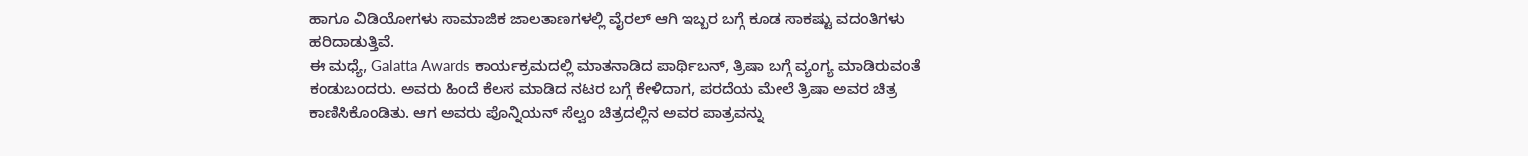ಹಾಗೂ ವಿಡಿಯೋಗಳು ಸಾಮಾಜಿಕ ಜಾಲತಾಣಗಳಲ್ಲಿ ವೈರಲ್ ಆಗಿ ಇಬ್ಬರ ಬಗ್ಗೆ ಕೂಡ ಸಾಕಷ್ಟು ವದಂತಿಗಳು ಹರಿದಾಡುತ್ತಿವೆ.
ಈ ಮಧ್ಯೆ, Galatta Awards ಕಾರ್ಯಕ್ರಮದಲ್ಲಿ ಮಾತನಾಡಿದ ಪಾರ್ಥಿಬನ್, ತ್ರಿಷಾ ಬಗ್ಗೆ ವ್ಯಂಗ್ಯ ಮಾಡಿರುವಂತೆ ಕಂಡುಬಂದರು. ಅವರು ಹಿಂದೆ ಕೆಲಸ ಮಾಡಿದ ನಟರ ಬಗ್ಗೆ ಕೇಳಿದಾಗ, ಪರದೆಯ ಮೇಲೆ ತ್ರಿಷಾ ಅವರ ಚಿತ್ರ ಕಾಣಿಸಿಕೊಂಡಿತು. ಆಗ ಅವರು ಪೊನ್ನಿಯನ್ ಸೆಲ್ವಂ ಚಿತ್ರದಲ್ಲಿನ ಅವರ ಪಾತ್ರವನ್ನು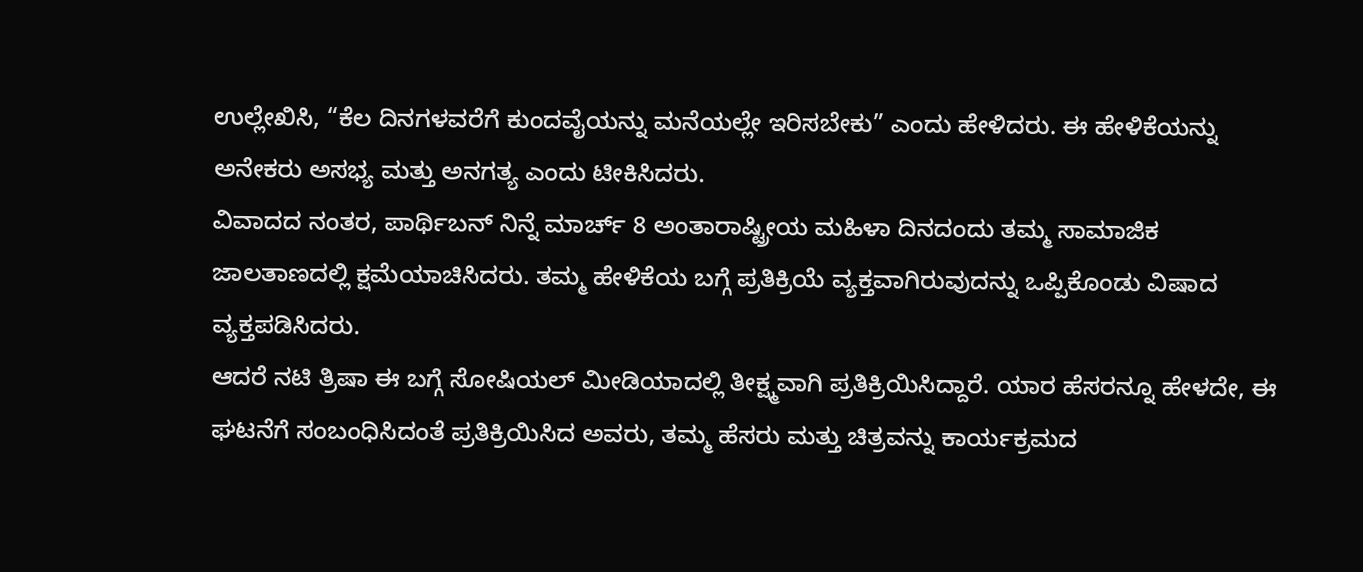ಉಲ್ಲೇಖಿಸಿ, “ಕೆಲ ದಿನಗಳವರೆಗೆ ಕುಂದವೈಯನ್ನು ಮನೆಯಲ್ಲೇ ಇರಿಸಬೇಕು” ಎಂದು ಹೇಳಿದರು. ಈ ಹೇಳಿಕೆಯನ್ನು ಅನೇಕರು ಅಸಭ್ಯ ಮತ್ತು ಅನಗತ್ಯ ಎಂದು ಟೀಕಿಸಿದರು.
ವಿವಾದದ ನಂತರ, ಪಾರ್ಥಿಬನ್ ನಿನ್ನೆ ಮಾರ್ಚ್ 8 ಅಂತಾರಾಷ್ಟ್ರೀಯ ಮಹಿಳಾ ದಿನದಂದು ತಮ್ಮ ಸಾಮಾಜಿಕ ಜಾಲತಾಣದಲ್ಲಿ ಕ್ಷಮೆಯಾಚಿಸಿದರು. ತಮ್ಮ ಹೇಳಿಕೆಯ ಬಗ್ಗೆ ಪ್ರತಿಕ್ರಿಯೆ ವ್ಯಕ್ತವಾಗಿರುವುದನ್ನು ಒಪ್ಪಿಕೊಂಡು ವಿಷಾದ ವ್ಯಕ್ತಪಡಿಸಿದರು.
ಆದರೆ ನಟಿ ತ್ರಿಷಾ ಈ ಬಗ್ಗೆ ಸೋಷಿಯಲ್ ಮೀಡಿಯಾದಲ್ಲಿ ತೀಕ್ಷ್ಮವಾಗಿ ಪ್ರತಿಕ್ರಿಯಿಸಿದ್ದಾರೆ. ಯಾರ ಹೆಸರನ್ನೂ ಹೇಳದೇ, ಈ ಘಟನೆಗೆ ಸಂಬಂಧಿಸಿದಂತೆ ಪ್ರತಿಕ್ರಿಯಿಸಿದ ಅವರು, ತಮ್ಮ ಹೆಸರು ಮತ್ತು ಚಿತ್ರವನ್ನು ಕಾರ್ಯಕ್ರಮದ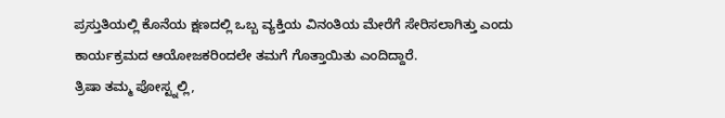ಪ್ರಸ್ತುತಿಯಲ್ಲಿ ಕೊನೆಯ ಕ್ಷಣದಲ್ಲಿ ಒಬ್ಬ ವ್ಯಕ್ತಿಯ ವಿನಂತಿಯ ಮೇರೆಗೆ ಸೇರಿಸಲಾಗಿತ್ತು ಎಂದು ಕಾರ್ಯಕ್ರಮದ ಆಯೋಜಕರಿಂದಲೇ ತಮಗೆ ಗೊತ್ತಾಯಿತು ಎಂದಿದ್ದಾರೆ.
ತ್ರಿಷಾ ತಮ್ಮ ಪೋಸ್ಟ್ನಲ್ಲಿ,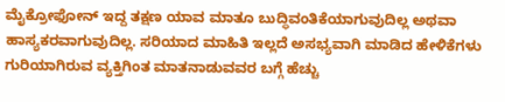ಮೈಕ್ರೋಫೋನ್ ಇದ್ದ ತಕ್ಷಣ ಯಾವ ಮಾತೂ ಬುದ್ಧಿವಂತಿಕೆಯಾಗುವುದಿಲ್ಲ ಅಥವಾ ಹಾಸ್ಯಕರವಾಗುವುದಿಲ್ಲ. ಸರಿಯಾದ ಮಾಹಿತಿ ಇಲ್ಲದೆ ಅಸಭ್ಯವಾಗಿ ಮಾಡಿದ ಹೇಳಿಕೆಗಳು ಗುರಿಯಾಗಿರುವ ವ್ಯಕ್ತಿಗಿಂತ ಮಾತನಾಡುವವರ ಬಗ್ಗೆ ಹೆಚ್ಚು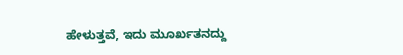ಹೇಳುತ್ತವೆ, ಇದು ಮೂರ್ಖತನದ್ದು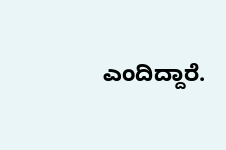ಎಂದಿದ್ದಾರೆ.